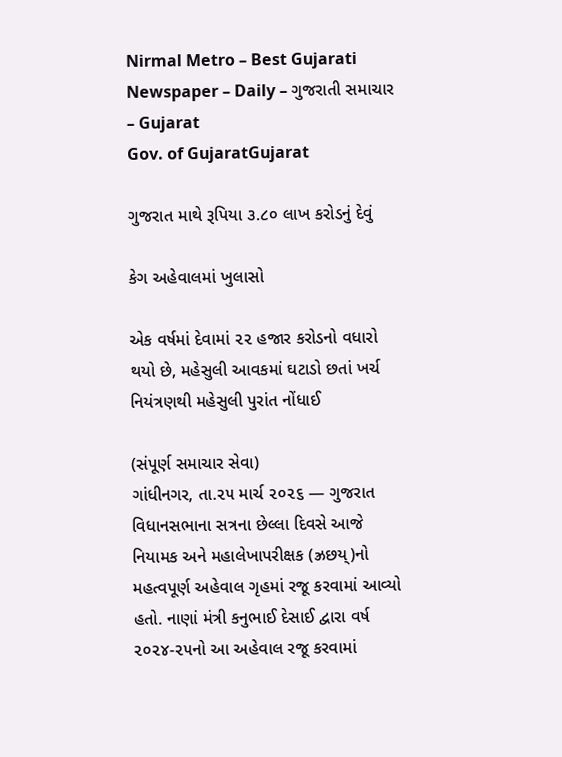Nirmal Metro – Best Gujarati Newspaper – Daily – ગુજરાતી સમાચાર – Gujarat
Gov. of GujaratGujarat

ગુજરાત માથે રૂપિયા ૩.૮૦ લાખ કરોડનું દેવું

કેગ અહેવાલમાં ખુલાસો

એક વર્ષમાં દેવામાં ૨૨ હજાર કરોડનો વધારો થયો છે, મહેસુલી આવકમાં ઘટાડો છતાં ખર્ચ નિયંત્રણથી મહેસુલી પુરાંત નોંધાઈ

(સંપૂર્ણ સમાચાર સેવા)
ગાંધીનગર, તા.૨૫ માર્ચ ૨૦૨૬ — ગુજરાત વિધાનસભાના સત્રના છેલ્લા દિવસે આજે નિયામક અને મહાલેખાપરીક્ષક (ઝ્રછય્)નો મહત્વપૂર્ણ અહેવાલ ગૃહમાં રજૂ કરવામાં આવ્યો હતો. નાણાં મંત્રી કનુભાઈ દેસાઈ દ્વારા વર્ષ ૨૦૨૪-૨૫નો આ અહેવાલ રજૂ કરવામાં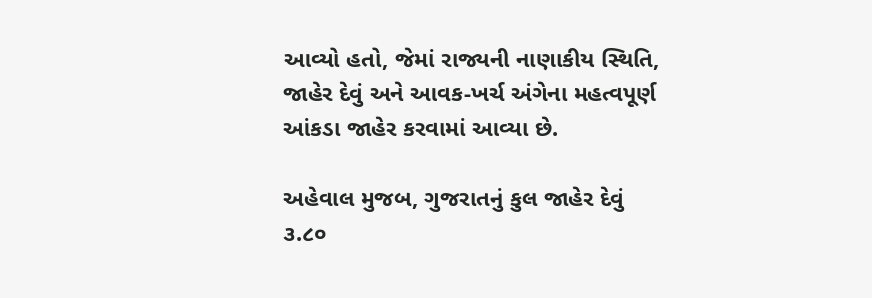આવ્યો હતો, જેમાં રાજ્યની નાણાકીય સ્થિતિ, જાહેર દેવું અને આવક-ખર્ચ અંગેના મહત્વપૂર્ણ આંકડા જાહેર કરવામાં આવ્યા છે.

અહેવાલ મુજબ, ગુજરાતનું કુલ જાહેર દેવું ૩.૮૦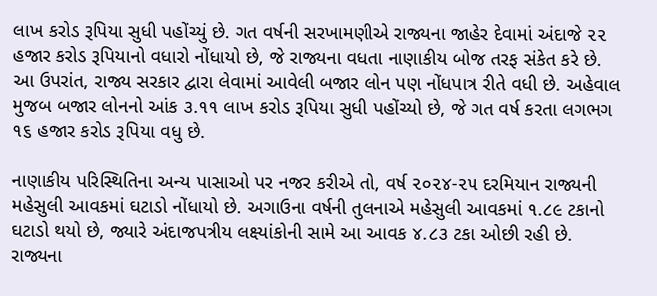લાખ કરોડ રૂપિયા સુધી પહોંચ્યું છે. ગત વર્ષની સરખામણીએ રાજ્યના જાહેર દેવામાં અંદાજે ૨૨ હજાર કરોડ રૂપિયાનો વધારો નોંધાયો છે, જે રાજ્યના વધતા નાણાકીય બોજ તરફ સંકેત કરે છે. આ ઉપરાંત, રાજ્ય સરકાર દ્વારા લેવામાં આવેલી બજાર લોન પણ નોંધપાત્ર રીતે વધી છે. અહેવાલ મુજબ બજાર લોનનો આંક ૩.૧૧ લાખ કરોડ રૂપિયા સુધી પહોંચ્યો છે, જે ગત વર્ષ કરતા લગભગ ૧૬ હજાર કરોડ રૂપિયા વધુ છે.

નાણાકીય પરિસ્થિતિના અન્ય પાસાઓ પર નજર કરીએ તો, વર્ષ ૨૦૨૪-૨૫ દરમિયાન રાજ્યની મહેસુલી આવકમાં ઘટાડો નોંધાયો છે. અગાઉના વર્ષની તુલનાએ મહેસુલી આવકમાં ૧.૮૯ ટકાનો ઘટાડો થયો છે, જ્યારે અંદાજપત્રીય લક્ષ્યાંકોની સામે આ આવક ૪.૮૩ ટકા ઓછી રહી છે. રાજ્યના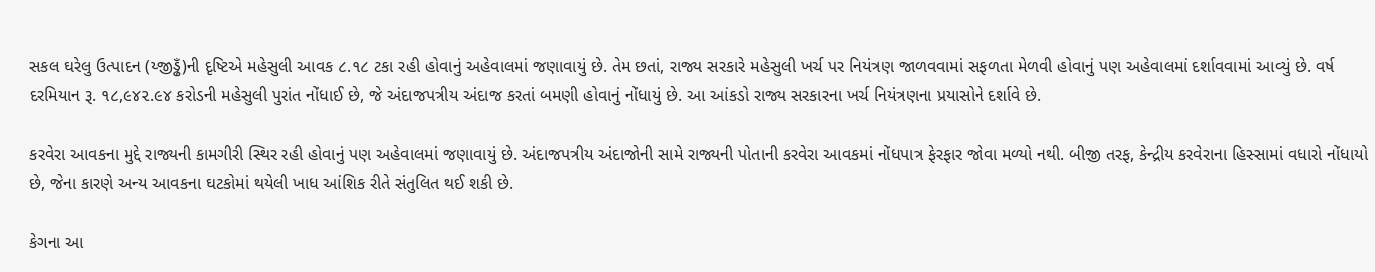સકલ ઘરેલુ ઉત્પાદન (ય્જીડ્ઢઁ)ની દૃષ્ટિએ મહેસુલી આવક ૮.૧૮ ટકા રહી હોવાનું અહેવાલમાં જણાવાયું છે. તેમ છતાં, રાજ્ય સરકારે મહેસુલી ખર્ચ પર નિયંત્રણ જાળવવામાં સફળતા મેળવી હોવાનું પણ અહેવાલમાં દર્શાવવામાં આવ્યું છે. વર્ષ દરમિયાન રૂ. ૧૮,૯૪૨.૯૪ કરોડની મહેસુલી પુરાંત નોંધાઈ છે, જે અંદાજપત્રીય અંદાજ કરતાં બમણી હોવાનું નોંધાયું છે. આ આંકડો રાજ્ય સરકારના ખર્ચ નિયંત્રણના પ્રયાસોને દર્શાવે છે.

કરવેરા આવકના મુદ્દે રાજ્યની કામગીરી સ્થિર રહી હોવાનું પણ અહેવાલમાં જણાવાયું છે. અંદાજપત્રીય અંદાજોની સામે રાજ્યની પોતાની કરવેરા આવકમાં નોંધપાત્ર ફેરફાર જોવા મળ્યો નથી. બીજી તરફ, કેન્દ્રીય કરવેરાના હિસ્સામાં વધારો નોંધાયો છે, જેના કારણે અન્ય આવકના ઘટકોમાં થયેલી ખાધ આંશિક રીતે સંતુલિત થઈ શકી છે.

કેગના આ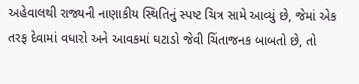અહેવાલથી રાજ્યની નાણાકીય સ્થિતિનું સ્પષ્ટ ચિત્ર સામે આવ્યું છે, જેમાં એક તરફ દેવામાં વધારો અને આવકમાં ઘટાડો જેવી ચિંતાજનક બાબતો છે, તો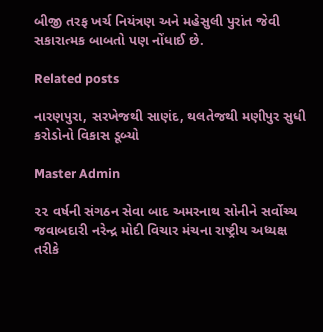બીજી તરફ ખર્ચ નિયંત્રણ અને મહેસુલી પુરાંત જેવી સકારાત્મક બાબતો પણ નોંધાઈ છે.

Related posts

નારણપુરા, સરખેજથી સાણંદ, થલતેજથી મણીપુર સુધી કરોડોનો વિકાસ ડૂબ્યો

Master Admin

૨૨ વર્ષની સંગઠન સેવા બાદ અમરનાથ સોનીને સર્વોચ્ચ જવાબદારી નરેન્દ્ર મોદી વિચાર મંચના રાષ્ટ્રીય અધ્યક્ષ તરીકે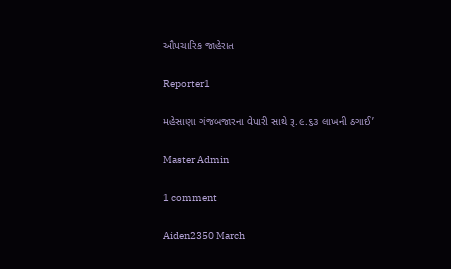ઔપચારિક જાહેરાત

Reporter1

મહેસાણા ગંજબજારના વેપારી સાથે રૂ.૯.૬૩ લાખની ઠગાઈ’

Master Admin

1 comment

Aiden2350 March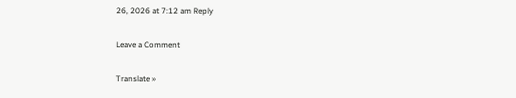26, 2026 at 7:12 am Reply

Leave a Comment

Translate »